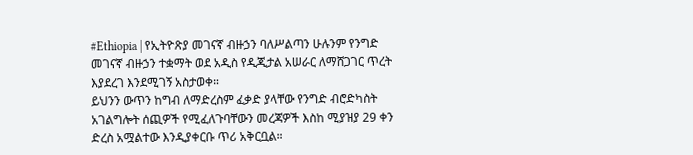#Ethiopia | የኢትዮጽያ መገናኛ ብዙኃን ባለሥልጣን ሁሉንም የንግድ መገናኛ ብዙኃን ተቋማት ወደ አዲስ የዲጂታል አሠራር ለማሸጋገር ጥረት እያደረገ እንደሚገኝ አስታወቀ።
ይህንን ውጥን ከግብ ለማድረስም ፈቃድ ያላቸው የንግድ ብሮድካስት አገልግሎት ሰጪዎች የሚፈለጉባቸውን መረጃዎች እስከ ሚያዝያ 29 ቀን ድረስ አሟልተው እንዲያቀርቡ ጥሪ አቅርቧል።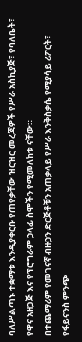ባለሥልጣኑ ተቋማቱ እንዲያቀርቡ የጠየቃቸው ዝርዝር መረጃዎች የሥራ አስኪያጅ፣ የባለቤት፣ የዋና አዘጋጅ እና የፕሮግራም ኃላፊ ስሞችን የሚመለከቱ ናቸው።
በተጨማሪም የመገናኛ ብዙኃን ድርጅቶቹን አጠቃላይ የሥራ እንቅስቃሴ የሚያሳይ ሪፖርት፣ የፋይናንስ ምንጭ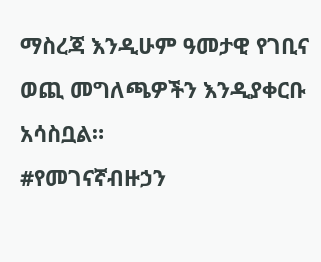ማስረጃ እንዲሁም ዓመታዊ የገቢና ወጪ መግለጫዎችን እንዲያቀርቡ አሳስቧል።
#የመገናኛብዙኃን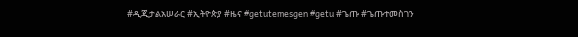#ዲጂታልአሠራር #ኢትዮጵያ #ዜና #getutemesgen #getu #ጌጡ #ጌጡተመስገን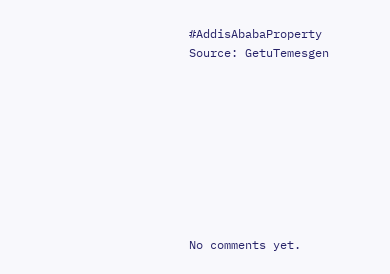#AddisAbabaProperty
Source: GetuTemesgen









No comments yet.